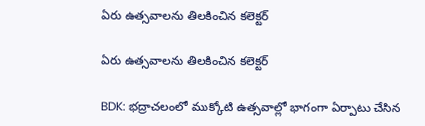ఏరు ఉత్సవాలను తిలకించిన కలెక్టర్

ఏరు ఉత్సవాలను తిలకించిన కలెక్టర్

BDK: భద్రాచలంలో ముక్కోటి ఉత్సవాల్లో భాగంగా ఏర్పాటు చేసిన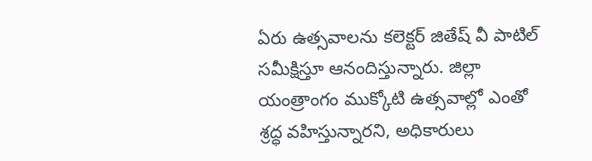ఏరు ఉత్సవాలను కలెక్టర్ జితేష్ వీ పాటిల్ సమీక్షిస్తూ ఆనందిస్తున్నారు. జిల్లా యంత్రాంగం ముక్కోటి ఉత్సవాల్లో ఎంతో శ్రద్ధ వహిస్తున్నారని, అధికారులు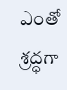ఎంతో శ్రద్ధగా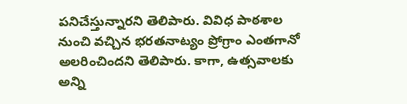పనిచేస్తున్నారని తెలిపారు. వివిధ పాఠశాల నుంచి వచ్చిన భరతనాట్యం ప్రోగ్రాం ఎంతగానో అలరించిందని తెలిపారు. కాగా, ఉత్సవాలకు అన్ని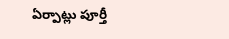ఏర్పాట్లు పూర్తీ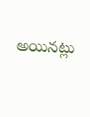అయినట్లు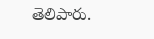తెలిపారు.